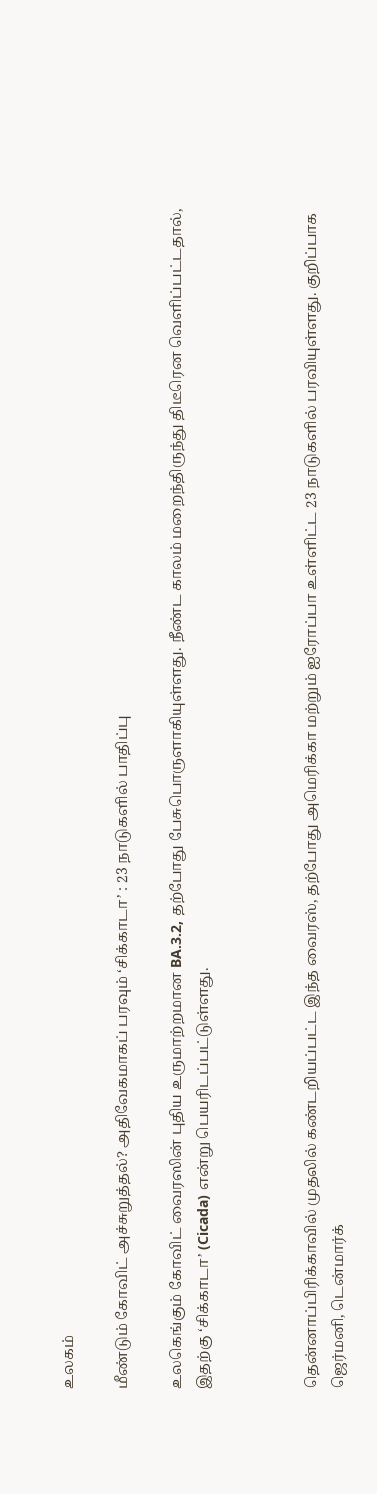உலகம்

மீண்டும் கோவிட் அச்சுறுத்தல்? அதிவேகமாகப் பரவும் ‘சிக்காடா’ : 23 நாடுகளில் பாதிப்பு

உலகெங்கும் கோவிட் வைரஸின் புதிய உருமாற்றமான BA.3.2, தற்போது பேசுபொருளாகியுள்ளது. நீண்ட காலம் மறைந்திருந்து திடீரென வெளிப்பட்டதால், இதற்கு ‘சிக்காடா’ (Cicada) என்று பெயரிடப்பட்டுள்ளது.



தென்னாப்பிரிக்காவில் முதலில் கண்டறியப்பட்ட இந்த வைரஸ், தற்போது அமெரிக்கா மற்றும் ஐரோப்பா உள்ளிட்ட 23 நாடுகளில் பரவியுள்ளது. குறிப்பாக ஜெர்மனி, டென்மார்க்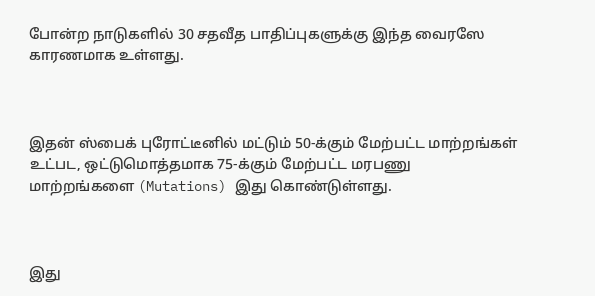போன்ற நாடுகளில் 30 சதவீத பாதிப்புகளுக்கு இந்த வைரஸே காரணமாக உள்ளது.



இதன் ஸ்பைக் புரோட்டீனில் மட்டும் 50-க்கும் மேற்பட்ட மாற்றங்கள் உட்பட, ஒட்டுமொத்தமாக 75-க்கும் மேற்பட்ட மரபணு மாற்றங்களை (Mutations) இது கொண்டுள்ளது.



இது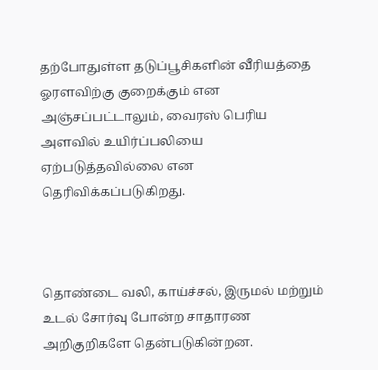தற்போதுள்ள தடுப்பூசிகளின் வீரியத்தை ஓரளவிற்கு குறைக்கும் என அஞ்சப்பட்டாலும், வைரஸ் பெரிய அளவில் உயிர்ப்பலியை ஏற்படுத்தவில்லை என தெரிவிக்கப்படுகிறது.



தொண்டை வலி, காய்ச்சல், இருமல் மற்றும் உடல் சோர்வு போன்ற சாதாரண அறிகுறிகளே தென்படுகின்றன.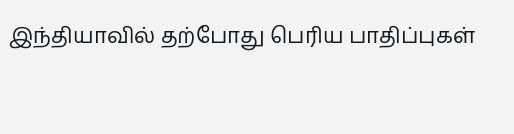இந்தியாவில் தற்போது பெரிய பாதிப்புகள்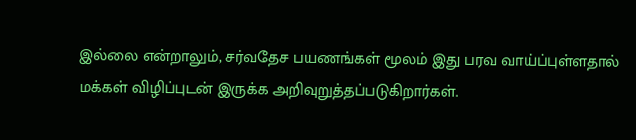இல்லை என்றாலும், சர்வதேச பயணங்கள் மூலம் இது பரவ வாய்ப்புள்ளதால் மக்கள் விழிப்புடன் இருக்க அறிவுறுத்தப்படுகிறார்கள்.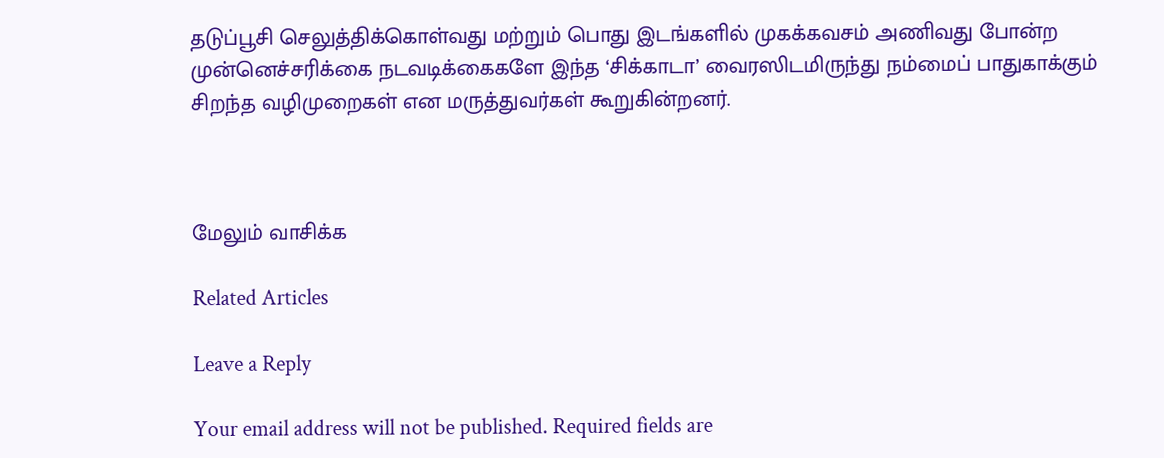தடுப்பூசி செலுத்திக்கொள்வது மற்றும் பொது இடங்களில் முகக்கவசம் அணிவது போன்ற முன்னெச்சரிக்கை நடவடிக்கைகளே இந்த ‘சிக்காடா’ வைரஸிடமிருந்து நம்மைப் பாதுகாக்கும் சிறந்த வழிமுறைகள் என மருத்துவர்கள் கூறுகின்றனர்.



மேலும் வாசிக்க

Related Articles

Leave a Reply

Your email address will not be published. Required fields are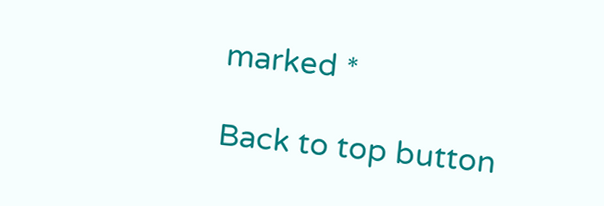marked *

Back to top button